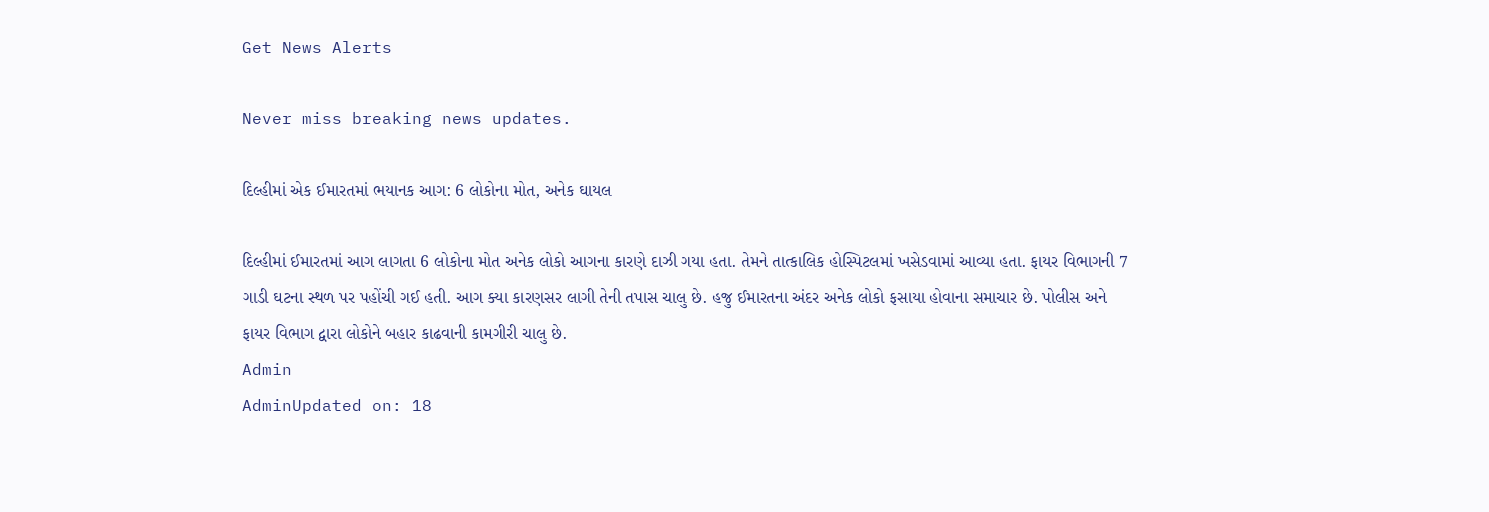Get News Alerts

Never miss breaking news updates.

દિલ્હીમાં એક ઈમારતમાં ભયાનક આગ: 6 લોકોના મોત, અનેક ઘાયલ

દિલ્હીમાં ઈમારતમાં આગ લાગતા 6 લોકોના મોત અનેક લોકો આગના કારણે દાઝી ગયા હતા. તેમને તાત્કાલિક હોસ્પિટલમાં ખસેડવામાં આવ્યા હતા. ફાયર વિભાગની 7 ગાડી ઘટના સ્થળ પર પહોંચી ગઈ હતી. આગ ક્યા કારણસર લાગી તેની તપાસ ચાલુ છે. હજુ ઈમારતના અંદર અનેક લોકો ફસાયા હોવાના સમાચાર છે. પોલીસ અને ફાયર વિભાગ દ્વારા લોકોને બહાર કાઢવાની કામગીરી ચાલુ છે.
Admin
AdminUpdated on: 18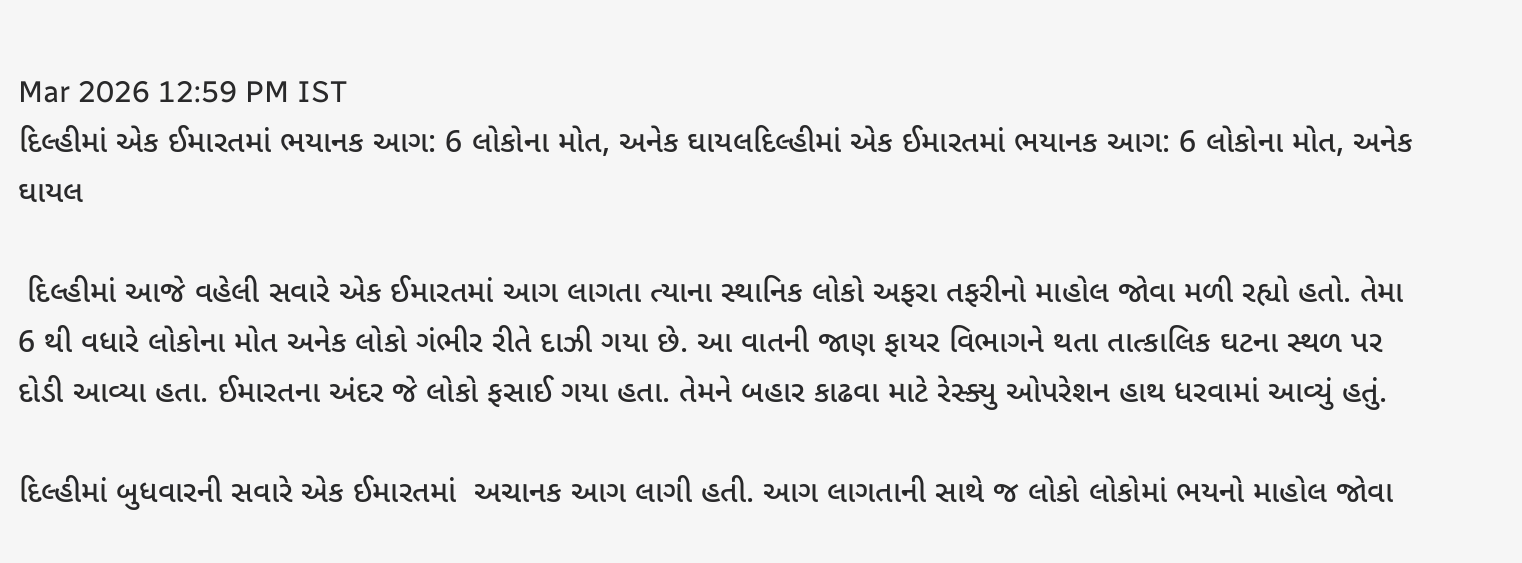Mar 2026 12:59 PM IST
દિલ્હીમાં એક ઈમારતમાં ભયાનક આગ: 6 લોકોના મોત, અનેક ઘાયલદિલ્હીમાં એક ઈમારતમાં ભયાનક આગ: 6 લોકોના મોત, અનેક ઘાયલ

 દિલ્હીમાં આજે વહેલી સવારે એક ઈમારતમાં આગ લાગતા ત્યાના સ્થાનિક લોકો અફરા તફરીનો માહોલ જોવા મળી રહ્યો હતો. તેમા 6 થી વધારે લોકોના મોત અનેક લોકો ગંભીર રીતે દાઝી ગયા છે. આ વાતની જાણ ફાયર વિભાગને થતા તાત્કાલિક ઘટના સ્થળ પર દોડી આવ્યા હતા. ઈમારતના અંદર જે લોકો ફસાઈ ગયા હતા. તેમને બહાર કાઢવા માટે રેસ્ક્યુ ઓપરેશન હાથ ધરવામાં આવ્યું હતું.

દિલ્હીમાં બુધવારની સવારે એક ઈમારતમાં  અચાનક આગ લાગી હતી. આગ લાગતાની સાથે જ લોકો લોકોમાં ભયનો માહોલ જોવા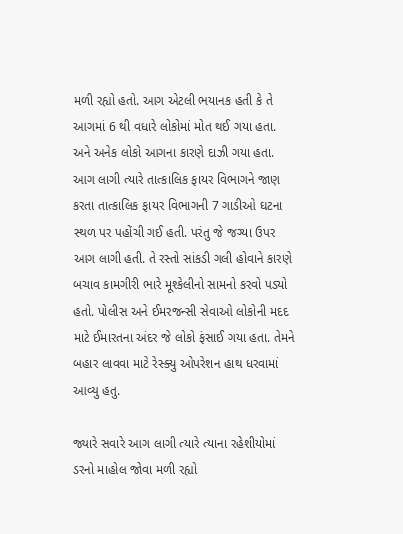મળી રહ્યો હતો. આગ એટલી ભયાનક હતી કે તે આગમાં 6 થી વધારે લોકોમાં મોત થઈ ગયા હતા. અને અનેક લોકો આગના કારણે દાઝી ગયા હતા. આગ લાગી ત્યારે તાત્કાલિક ફાયર વિભાગને જાણ કરતા તાત્કાલિક ફાયર વિભાગની 7 ગાડીઓ ઘટના સ્થળ પર પહોંચી ગઈ હતી. પરંતુ જે જગ્યા ઉપર આગ લાગી હતી. તે રસ્તો સાંકડી ગલી હોવાને કારણે બચાવ કામગીરી ભારે મૂશ્કેલીનો સામનો કરવો પડ્યો હતો. પોલીસ અને ઈમરજન્સી સેવાઓ લોકોની મદદ માટે ઈમારતના અંદર જે લોકો ફંસાઈ ગયા હતા. તેમને બહાર લાવવા માટે રેસ્ક્યુ ઓપરેશન હાથ ધરવામાં આવ્યુ હતુ.

જ્યારે સવારે આગ લાગી ત્યારે ત્યાના રહેશીયોમાં ડરનો માહોલ જોવા મળી રહ્યો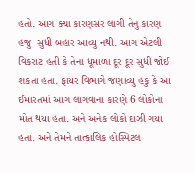હતો. આગ ક્યા કારણસર લાગી તેનુ કારણ હજુ  સુધી બહાર આવ્યુ નથી. આગ એટલી વિકરાટ હતી કે તેના ધૂમાળા દૂર દૂર સુધી જોઈ શકતા હતા. ફાયર વિભાગે જણાવ્યુ હકુ કે આ ઈમારતમાં આગ લાગવાના કારણે 6 લોકોના મોત થયા હતા. અને અનેક લોકો દાઝી ગયા હતા. અને તેમને તાત્કાલિક હોસ્પિટલ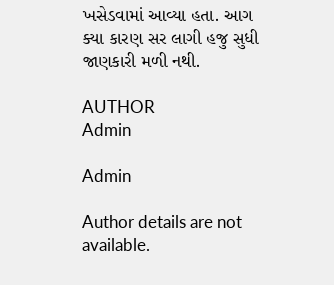ખસેડવામાં આવ્યા હતા. આગ ક્યા કારણ સર લાગી હજુ સુધી જાણકારી મળી નથી.

AUTHOR
Admin

Admin

Author details are not available.